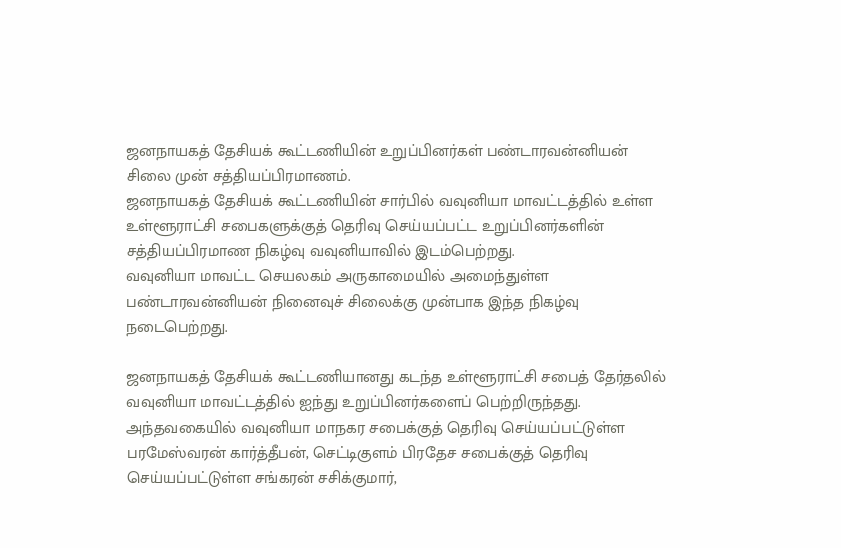ஜனநாயகத் தேசியக் கூட்டணியின் உறுப்பினர்கள் பண்டாரவன்னியன் சிலை முன் சத்தியப்பிரமாணம்.
ஜனநாயகத் தேசியக் கூட்டணியின் சார்பில் வவுனியா மாவட்டத்தில் உள்ள உள்ளூராட்சி சபைகளுக்குத் தெரிவு செய்யப்பட்ட உறுப்பினர்களின் சத்தியப்பிரமாண நிகழ்வு வவுனியாவில் இடம்பெற்றது.
வவுனியா மாவட்ட செயலகம் அருகாமையில் அமைந்துள்ள பண்டாரவன்னியன் நினைவுச் சிலைக்கு முன்பாக இந்த நிகழ்வு நடைபெற்றது.

ஜனநாயகத் தேசியக் கூட்டணியானது கடந்த உள்ளூராட்சி சபைத் தேர்தலில் வவுனியா மாவட்டத்தில் ஐந்து உறுப்பினர்களைப் பெற்றிருந்தது.
அந்தவகையில் வவுனியா மாநகர சபைக்குத் தெரிவு செய்யப்பட்டுள்ள பரமேஸ்வரன் கார்த்தீபன், செட்டிகுளம் பிரதேச சபைக்குத் தெரிவு செய்யப்பட்டுள்ள சங்கரன் சசிக்குமார்,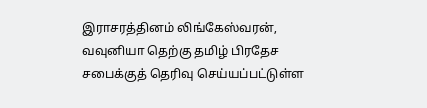இராசரத்தினம் லிங்கேஸ்வரன், வவுனியா தெற்கு தமிழ் பிரதேச சபைக்குத் தெரிவு செய்யப்பட்டுள்ள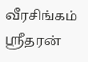வீரசிங்கம் ஶ்ரீதரன்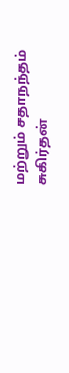மற்றும் சதாநந்தம் சுகிர்தன்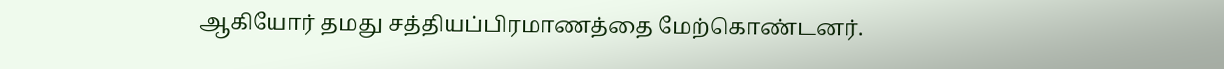ஆகியோர் தமது சத்தியப்பிரமாணத்தை மேற்கொண்டனர்.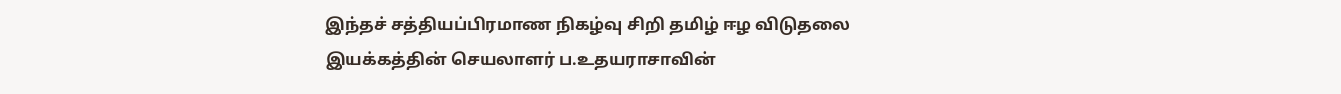இந்தச் சத்தியப்பிரமாண நிகழ்வு சிறி தமிழ் ஈழ விடுதலை இயக்கத்தின் செயலாளர் ப.உதயராசாவின்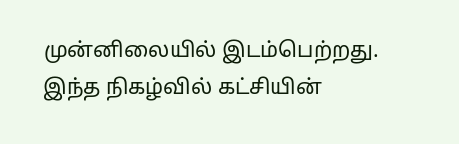முன்னிலையில் இடம்பெற்றது.
இந்த நிகழ்வில் கட்சியின்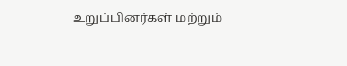உறுப்பினர்கள் மற்றும்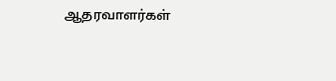ஆதரவாளர்கள்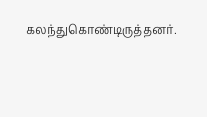கலந்துகொண்டிருத்தனர்.